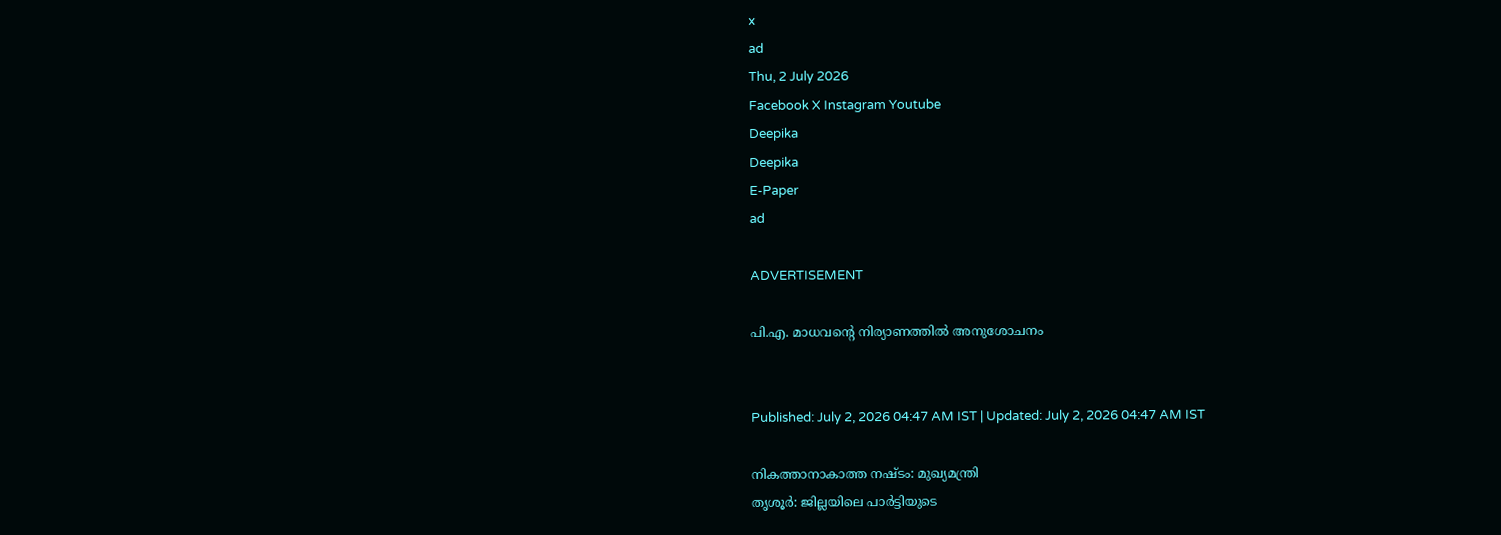x
ad
Thu, 2 July 2026
Facebook X Instagram Youtube
Deepika
Deepika
E-Paper
ad

ADVERTISEMENT

പി.എ. മാധവന്‍റെ നിര്യാണത്തിൽ അനുശോചനം


Published: July 2, 2026 04:47 AM IST | Updated: July 2, 2026 04:47 AM IST

നികത്താനാകാത്ത നഷ്ടം: മുഖ്യമന്ത്രി
തൃശൂർ: ജില്ലയിലെ പാർട്ടിയുടെ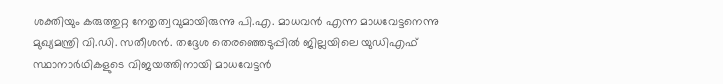ശക്തിയും കരുത്തുറ്റ നേതൃത്വവുമായിരുന്നു പി.എ. മാധവൻ എന്ന മാധവേട്ടനെന്നു മുഖ്യമന്ത്രി വി.ഡി. സതീശൻ. തദ്ദേശ തെരഞ്ഞെടുപ്പിൽ ജില്ലയിലെ യുഡിഎഫ് സ്ഥാനാർഥികളുടെ വിജയത്തിനായി മാധവേട്ടൻ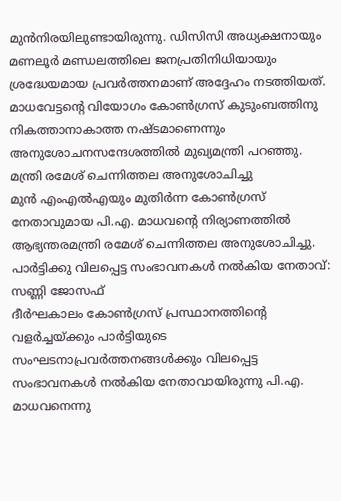മുൻനിരയിലുണ്ടായിരുന്നു. ഡിസിസി അധ്യക്ഷനായും മണലൂർ മണ്ഡലത്തിലെ ജനപ്രതിനിധിയായും ശ്രദ്ധേയമായ പ്രവർത്തനമാണ് അദ്ദേഹം നടത്തിയത്. മാധവേട്ടന്‍റെ വിയോഗം കോണ്‍ഗ്രസ് കുടുംബത്തിനു നികത്താനാകാത്ത നഷ്ടമാണെന്നും അനുശോചനസന്ദേശത്തിൽ മുഖ്യമന്ത്രി പറഞ്ഞു.
മന്ത്രി രമേശ് ചെന്നിത്തല അനുശോചിച്ചു
മുൻ എംഎൽഎയും മുതിർന്ന കോൺഗ്രസ് നേതാവുമായ പി.എ. മാധവന്‍റെ നിര്യാണത്തിൽ ആഭ്യന്തരമന്ത്രി രമേശ്‌ ചെന്നിത്തല അനുശോചിച്ചു.
പാർട്ടിക്കു വിലപ്പെട്ട സംഭാവനകൾ നൽകിയ നേതാവ്: സണ്ണി ജോസഫ്
ദീർഘകാലം കോണ്‍ഗ്രസ് പ്രസ്ഥാനത്തിന്‍റെ വളർച്ചയ്ക്കും പാർട്ടിയുടെ സംഘടനാപ്രവർത്തനങ്ങൾക്കും വിലപ്പെട്ട സംഭാവനകൾ നൽകിയ നേതാവായിരുന്നു പി.എ. മാധവനെന്നു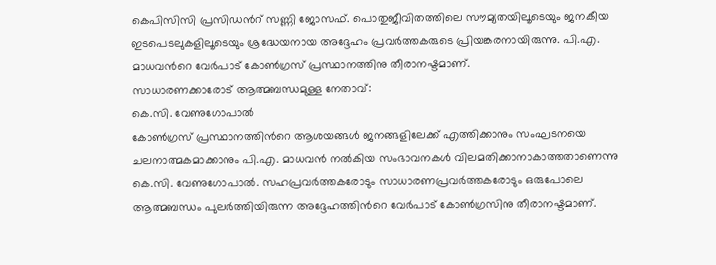കെപിസിസി പ്രസിഡന്‍റ് സണ്ണി ജോസഫ്. പൊതുജീവിതത്തിലെ സൗമ്യതയിലൂടെയും ജനകീയ ഇടപെടലുകളിലൂടെയും ശ്രദ്ധേയനായ അദ്ദേഹം പ്രവർത്തകരുടെ പ്രിയങ്കരനായിരുന്നു. പി.എ. മാധവൻറെ വേർപാട് കോണ്‍ഗ്രസ് പ്രസ്ഥാനത്തിനു തീരാനഷ്ടമാണ്.
സാധാരണക്കാരോട് ആത്മബന്ധമുള്ള നേതാവ്:
കെ.സി. വേണുഗോപാൽ
കോണ്‍ഗ്രസ് പ്രസ്ഥാനത്തിന്‍റെ ആശയങ്ങൾ ജനങ്ങളിലേക്ക് എത്തിക്കാനും സംഘടനയെ ചലനാത്മകമാക്കാനും പി.എ. മാധവൻ നൽകിയ സംഭാവനകൾ വിലമതിക്കാനാകാത്തതാണെന്നു കെ.സി. വേണുഗോപാൽ. സഹപ്രവർത്തകരോടും സാധാരണപ്രവർത്തകരോടും ഒരുപോലെ ആത്മബന്ധം പുലർത്തിയിരുന്ന അദ്ദേഹത്തിന്‍റെ വേർപാട് കോണ്‍ഗ്രസിനു തീരാനഷ്ടമാണ്.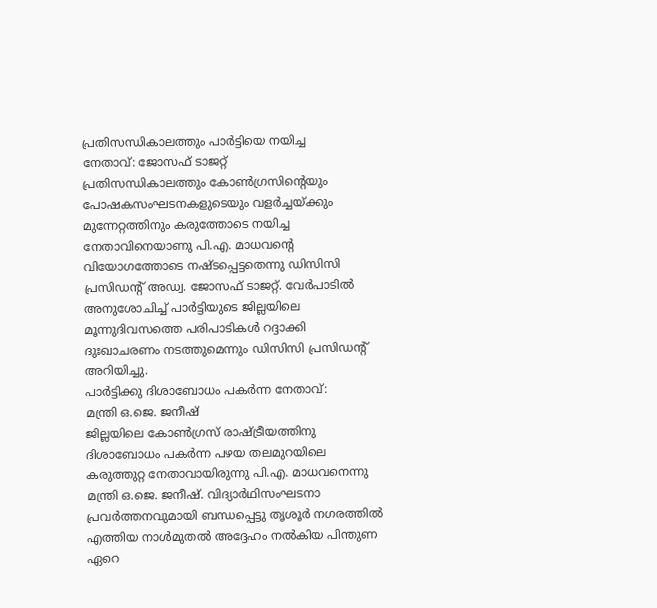പ്രതിസന്ധികാലത്തും പാർട്ടിയെ നയിച്ച
നേതാവ്: ജോസഫ് ടാജറ്റ്
പ്രതിസന്ധികാലത്തും കോണ്‍ഗ്രസിന്‍റെയും പോഷകസംഘടനകളുടെയും വളർച്ചയ്ക്കും മുന്നേറ്റത്തിനും കരുത്തോടെ നയിച്ച നേതാവിനെയാണു പി.എ. മാധവന്‍റെ വിയോഗത്തോടെ നഷ്ടപ്പെട്ടതെന്നു ഡിസിസി പ്രസിഡന്‍റ് അഡ്വ. ജോസഫ് ടാജറ്റ്. വേർപാടിൽ അനുശോചിച്ച് പാർട്ടിയുടെ ജില്ലയിലെ മൂന്നുദിവസത്തെ പരിപാടികൾ റദ്ദാക്കി ദുഃഖാചരണം നടത്തുമെന്നും ഡിസിസി പ്രസിഡന്‍റ് അറിയിച്ചു.
പാർട്ടിക്കു ദിശാബോധം പകർന്ന നേതാവ്:
മന്ത്രി ഒ.ജെ. ജനീഷ്
ജില്ലയിലെ കോണ്‍ഗ്രസ് രാഷ്ട്രീയത്തിനു ദിശാബോധം പകർന്ന പഴയ തലമുറയിലെ കരുത്തുറ്റ നേതാവായിരുന്നു പി.എ. മാധവനെന്നു മന്ത്രി ഒ.ജെ. ജനീഷ്. വിദ്യാർഥിസംഘടനാ പ്രവർത്തനവുമായി ബന്ധപ്പെട്ടു തൃശൂർ നഗരത്തിൽ എത്തിയ നാൾമുതൽ അദ്ദേഹം നൽകിയ പിന്തുണ ഏറെ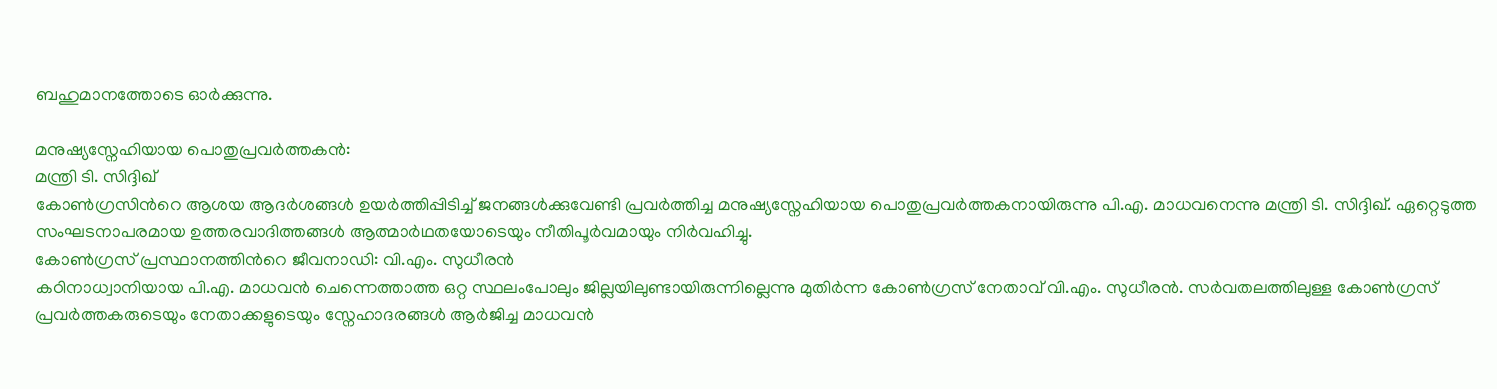ബഹുമാനത്തോടെ ഓർക്കുന്നു.

മനുഷ്യസ്നേഹിയായ പൊതുപ്രവർത്തകൻ:
മന്ത്രി ടി. സിദ്ദിഖ്
കോണ്‍ഗ്രസിന്‍റെ ആശയ ആദർശങ്ങൾ ഉയർത്തിപ്പിടിച്ച് ജനങ്ങൾക്കുവേണ്ടി പ്രവർത്തിച്ച മനുഷ്യസ്നേഹിയായ പൊതുപ്രവർത്തകനായിരുന്നു പി.എ. മാധവനെന്നു മന്ത്രി ടി. സിദ്ദിഖ്. ഏറ്റെടുത്ത സംഘടനാപരമായ ഉത്തരവാദിത്തങ്ങൾ ആത്മാർഥതയോടെയും നീതിപൂർവമായും നിർവഹിച്ചു.
കോണ്‍ഗ്രസ് പ്രസ്ഥാനത്തിന്‍റെ ജീവനാഡി: വി.എം. സുധീരൻ
കഠിനാധ്വാനിയായ പി.എ. മാധവൻ ചെന്നെത്താത്ത ഒറ്റ സ്ഥലംപോലും ജില്ലയിലുണ്ടായിരുന്നില്ലെന്നു മുതിർന്ന കോണ്‍ഗ്രസ് നേതാവ് വി.എം. സുധീരൻ. സർവതലത്തിലുള്ള കോണ്‍ഗ്രസ് പ്രവർത്തകരുടെയും നേതാക്കളുടെയും സ്നേഹാദരങ്ങൾ ആർജിച്ച മാധവൻ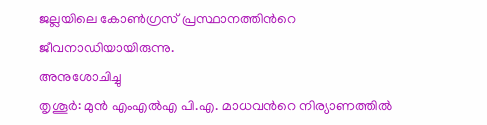ജല്ലയിലെ കോണ്‍ഗ്രസ് പ്രസ്ഥാനത്തിന്‍റെ ജീവനാഡിയായിരുന്നു.
അനുശോചിച്ചു
തൃശൂർ: മുൻ എംഎൽഎ പി.എ. മാധവന്‍റെ നിര്യാണത്തിൽ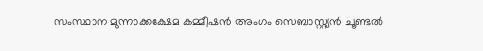സംസ്ഥാന മുന്നാക്കക്ഷേമ കമ്മീഷൻ അംഗം സെബാസ്റ്റ്യൻ ചൂണ്ടൽ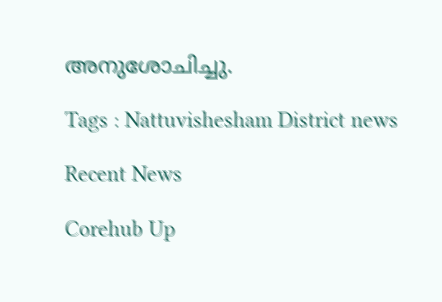അനുശോചിച്ചു.

Tags : Nattuvishesham District news

Recent News

Corehub Up